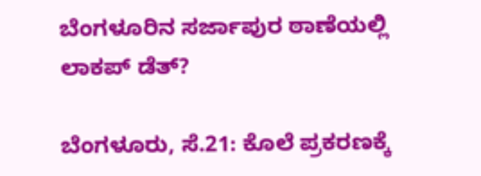ಬೆಂಗಳೂರಿನ ಸರ್ಜಾಪುರ ಠಾಣೆಯಲ್ಲಿ ಲಾಕಪ್ ಡೆತ್?

ಬೆಂಗಳೂರು, ಸೆ.21: ಕೊಲೆ ಪ್ರಕರಣಕ್ಕೆ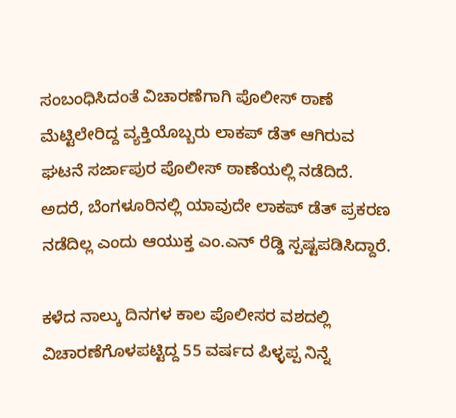ಸಂಬಂಧಿಸಿದಂತೆ ವಿಚಾರಣೆಗಾಗಿ ಪೊಲೀಸ್ ಠಾಣೆ ಮೆಟ್ಟಿಲೇರಿದ್ದ ವ್ಯಕ್ತಿಯೊಬ್ಬರು ಲಾಕಪ್ ಡೆತ್ ಆಗಿರುವ ಘಟನೆ ಸರ್ಜಾಪುರ ಪೊಲೀಸ್ ಠಾಣೆಯಲ್ಲಿ ನಡೆದಿದೆ. ಅದರೆ, ಬೆಂಗಳೂರಿನಲ್ಲಿ ಯಾವುದೇ ಲಾಕಪ್ ಡೆತ್ ಪ್ರಕರಣ ನಡೆದಿಲ್ಲ ಎಂದು ಆಯುಕ್ತ ಎಂ.ಎನ್ ರೆಡ್ಡಿ ಸ್ಪಷ್ಟಪಡಿಸಿದ್ದಾರೆ.

ಕಳೆದ ನಾಲ್ಕು ದಿನಗಳ ಕಾಲ ಪೊಲೀಸರ ವಶದಲ್ಲಿ ವಿಚಾರಣೆಗೊಳಪಟ್ಟಿದ್ದ 55 ವರ್ಷದ ಪಿಳ್ಳಪ್ಪ ನಿನ್ನೆ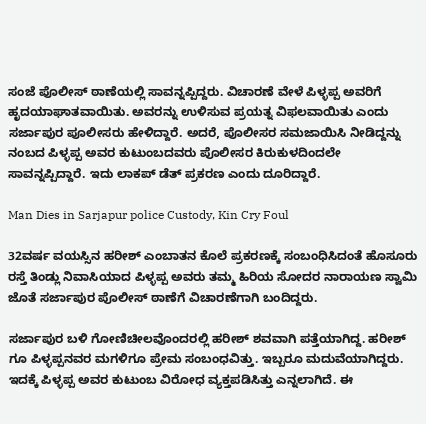ಸಂಜೆ ಪೊಲೀಸ್ ಠಾಣೆಯಲ್ಲಿ ಸಾವನ್ನಪ್ಪಿದ್ದರು. ವಿಚಾರಣೆ ವೇಳೆ ಪಿಳ್ಳಪ್ಪ ಅವರಿಗೆ ಹೃದಯಾಘಾತವಾಯಿತು. ಅವರನ್ನು ಉಳಿಸುವ ಪ್ರಯತ್ನ ವಿಫಲವಾಯಿತು ಎಂದು ಸರ್ಜಾಪುರ ಪೂಲೀಸರು ಹೇಳಿದ್ದಾರೆ. ಅದರೆ, ಪೊಲೀಸರ ಸಮಜಾಯಿಸಿ ನೀಡಿದ್ದನ್ನು ನಂಬದ ಪಿಳ್ಳಪ್ಪ ಅವರ ಕುಟುಂಬದವರು ಪೊಲೀಸರ ಕಿರುಕುಳದಿಂದಲೇ ಸಾವನ್ನಪ್ಪಿದ್ದಾರೆ. ಇದು ಲಾಕಪ್ ಡೆತ್ ಪ್ರಕರಣ ಎಂದು ದೂರಿದ್ದಾರೆ.

Man Dies in Sarjapur police Custody, Kin Cry Foul

32ವರ್ಷ ವಯಸ್ಸಿನ ಹರೀಶ್ ಎಂಬಾತನ ಕೊಲೆ ಪ್ರಕರಣಕ್ಕೆ ಸಂಬಂಧಿಸಿದಂತೆ ಹೊಸೂರು ರಸ್ತೆ ತಿಂಡ್ಲು ನಿವಾಸಿಯಾದ ಪಿಳ್ಳಪ್ಪ ಅವರು ತಮ್ಮ ಹಿರಿಯ ಸೋದರ ನಾರಾಯಣ ಸ್ವಾಮಿ ಜೊತೆ ಸರ್ಜಾಪುರ ಪೊಲೀಸ್ ಠಾಣೆಗೆ ವಿಚಾರಣೆಗಾಗಿ ಬಂದಿದ್ದರು.

ಸರ್ಜಾಪುರ ಬಳಿ ಗೋಣಿಚೀಲವೊಂದರಲ್ಲಿ ಹರೀಶ್ ಶವವಾಗಿ ಪತ್ತೆಯಾಗಿದ್ದ. ಹರೀಶ್ ಗೂ ಪಿಳ್ಳಪ್ಪನವರ ಮಗಳಿಗೂ ಪ್ರೇಮ ಸಂಬಂಧವಿತ್ತು. ಇಬ್ಬರೂ ಮದುವೆಯಾಗಿದ್ದರು. ಇದಕ್ಕೆ ಪಿಳ್ಳಪ್ಪ ಅವರ ಕುಟುಂಬ ವಿರೋಧ ವ್ಯಕ್ತಪಡಿಸಿತ್ತು ಎನ್ನಲಾಗಿದೆ. ಈ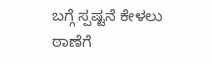ಬಗ್ಗೆ ಸ್ಪಷ್ಟನೆ ಕೇಳಲು ಠಾಣೆಗೆ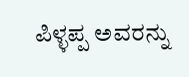ಪಿಳ್ಳಪ್ಪ ಅವರನ್ನು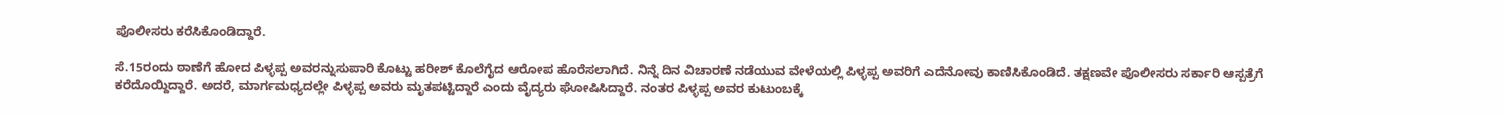ಪೊಲೀಸರು ಕರೆಸಿಕೊಂಡಿದ್ದಾರೆ.

ಸೆ.15ರಂದು ಠಾಣೆಗೆ ಹೋದ ಪಿಳ್ಳಪ್ಪ ಅವರನ್ನುಸುಪಾರಿ ಕೊಟ್ಟು ಹರೀಶ್ ಕೊಲೆಗೈದ ಆರೋಪ ಹೊರೆಸಲಾಗಿದೆ. ನಿನ್ನೆ ದಿನ ವಿಚಾರಣೆ ನಡೆಯುವ ವೇಳೆಯಲ್ಲಿ ಪಿಳ್ಳಪ್ಪ ಅವರಿಗೆ ಎದೆನೋವು ಕಾಣಿಸಿಕೊಂಡಿದೆ. ತಕ್ಷಣವೇ ಪೊಲೀಸರು ಸರ್ಕಾರಿ ಆಸ್ಪತ್ರೆಗೆ ಕರೆದೊಯ್ದಿದ್ದಾರೆ. ಅದರೆ, ಮಾರ್ಗಮಧ್ಯದಲ್ಲೇ ಪಿಳ್ಳಪ್ಪ ಅವರು ಮೃತಪಟ್ಟಿದ್ದಾರೆ ಎಂದು ವೈದ್ಯರು ಘೋಷಿಸಿದ್ದಾರೆ. ನಂತರ ಪಿಳ್ಳಪ್ಪ ಅವರ ಕುಟುಂಬಕ್ಕೆ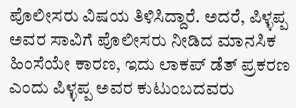ಪೊಲೀಸರು ವಿಷಯ ತಿಳಿಸಿದ್ದಾರೆ. ಅದರೆ, ಪಿಳ್ಳಪ್ಪ ಅವರ ಸಾವಿಗೆ ಪೊಲೀಸರು ನೀಡಿದ ಮಾನಸಿಕ ಹಿಂಸೆಯೇ ಕಾರಣ, ಇದು ಲಾಕಪ್ ಡೆತ್ ಪ್ರಕರಣ ಎಂದು ಪಿಳ್ಳಪ್ಪ ಅವರ ಕುಟುಂಬದವರು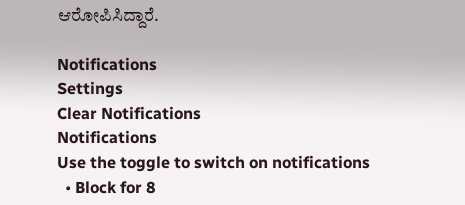ಆರೋಪಿಸಿದ್ದಾರೆ.

Notifications
Settings
Clear Notifications
Notifications
Use the toggle to switch on notifications
  • Block for 8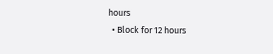hours
  • Block for 12 hours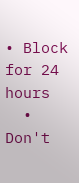• Block for 24 hours
  • Don't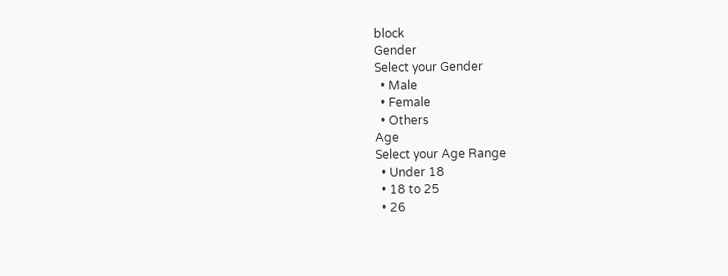block
Gender
Select your Gender
  • Male
  • Female
  • Others
Age
Select your Age Range
  • Under 18
  • 18 to 25
  • 26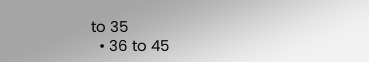to 35
  • 36 to 45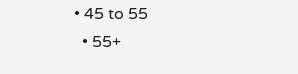• 45 to 55
  • 55+